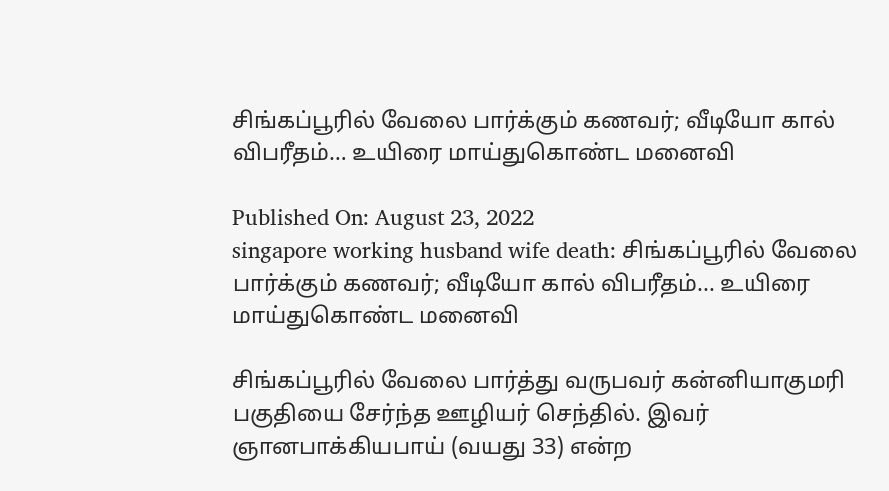சிங்கப்பூரில் வேலை பார்க்கும் கணவர்; வீடியோ கால் விபரீதம்… உயிரை மாய்துகொண்ட மனைவி

Published On: August 23, 2022
singapore working husband wife death: சிங்கப்பூரில் வேலை பார்க்கும் கணவர்; வீடியோ கால் விபரீதம்... உயிரை மாய்துகொண்ட மனைவி

சிங்கப்பூரில் வேலை பார்த்து வருபவர் கன்னியாகுமரி பகுதியை சேர்ந்த ஊழியர் செந்தில். இவர் ஞானபாக்கியபாய் (வயது 33) என்ற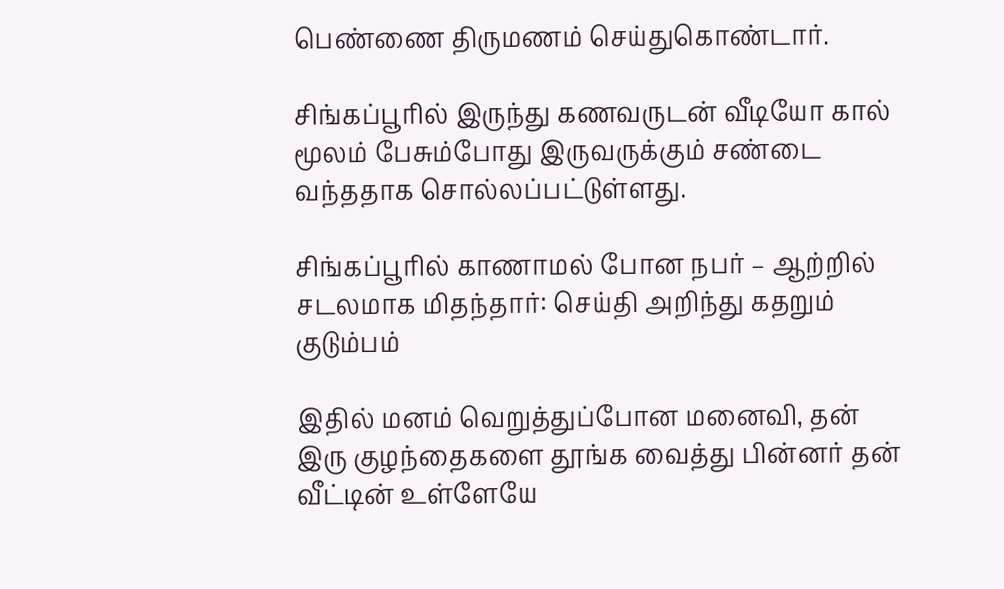பெண்ணை திருமணம் செய்துகொண்டார்.

சிங்கப்பூரில் இருந்து கணவருடன் வீடியோ கால் மூலம் பேசும்போது இருவருக்கும் சண்டை வந்ததாக சொல்லப்பட்டுள்ளது.

சிங்கப்பூரில் காணாமல் போன நபர் – ஆற்றில் சடலமாக மிதந்தார்: செய்தி அறிந்து கதறும் குடும்பம்

இதில் மனம் வெறுத்துப்போன மனைவி, தன் இரு குழந்தைகளை தூங்க வைத்து பின்னர் தன் வீட்டின் உள்ளேயே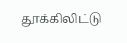தூக்கிலிட்டு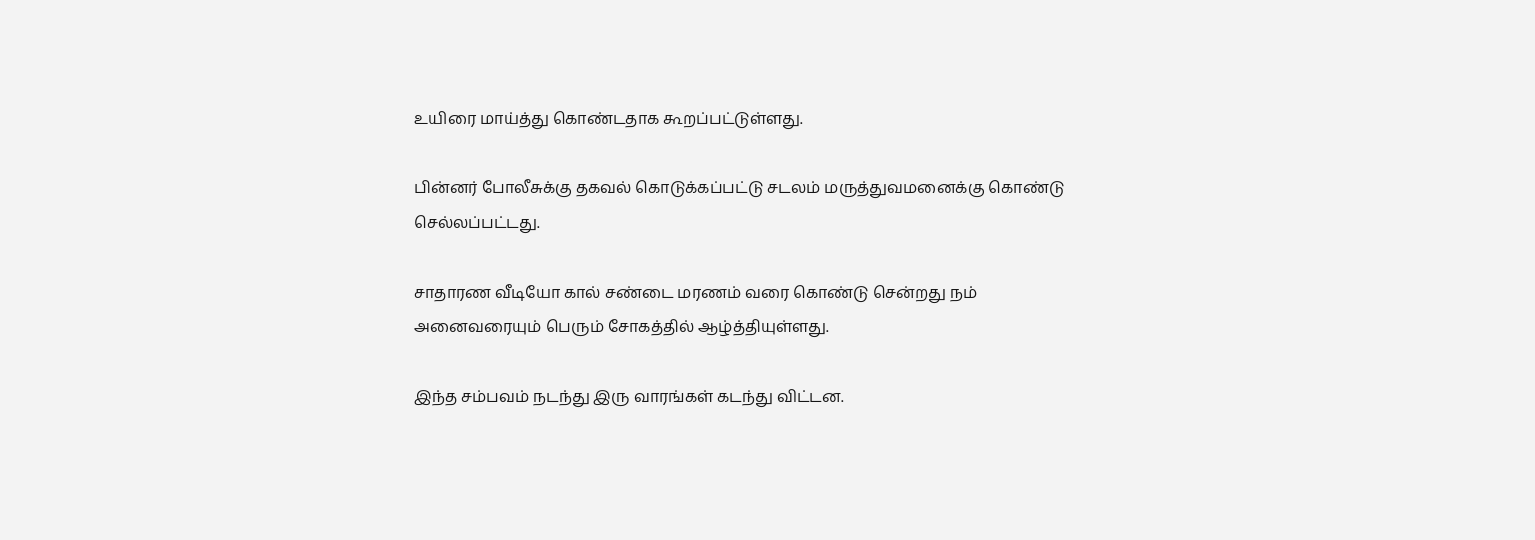உயிரை மாய்த்து கொண்டதாக கூறப்பட்டுள்ளது.

பின்னர் போலீசுக்கு தகவல் கொடுக்கப்பட்டு சடலம் மருத்துவமனைக்கு கொண்டு செல்லப்பட்டது.

சாதாரண வீடியோ கால் சண்டை மரணம் வரை கொண்டு சென்றது நம் அனைவரையும் பெரும் சோகத்தில் ஆழ்த்தியுள்ளது.

இந்த சம்பவம் நடந்து இரு வாரங்கள் கடந்து விட்டன.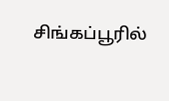சிங்கப்பூரில்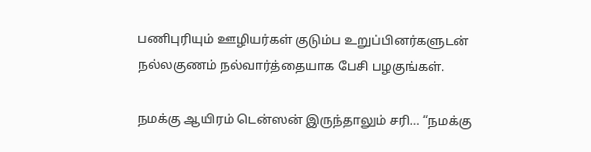பணிபுரியும் ஊழியர்கள் குடும்ப உறுப்பினர்களுடன் நல்லகுணம் நல்வார்த்தையாக பேசி பழகுங்கள்.

நமக்கு ஆயிரம் டென்ஸன் இருந்தாலும் சரி… “நமக்கு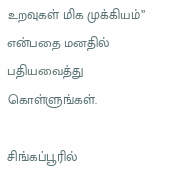உறவுகள் மிக முக்கியம்” என்பதை மனதில் பதியவைத்து கொள்ளுங்கள்.

சிங்கப்பூரில்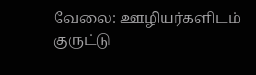வேலை: ஊழியர்களிடம் குருட்டு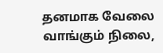தனமாக வேலை வாங்கும் நிலை,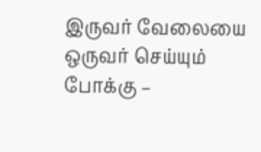இருவர் வேலையை ஒருவர் செய்யும் போக்கு –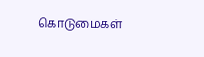கொடுமைகள்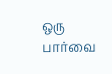ஒரு பார்வை